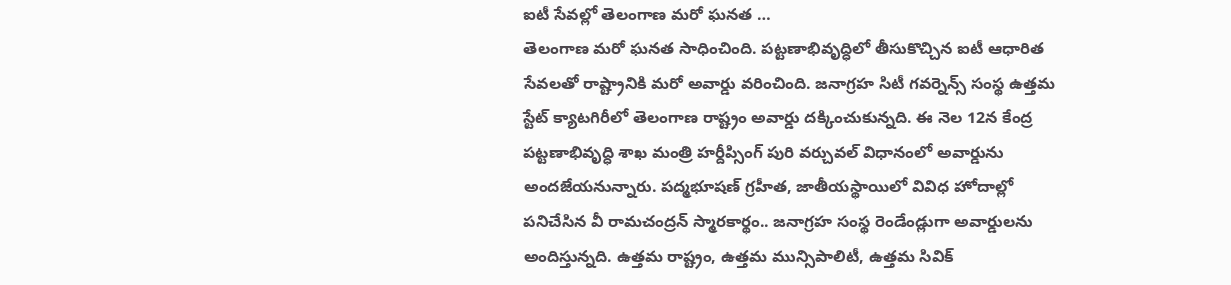ఐటీ సేవల్లో తెలంగాణ మరో ఘనత …
తెలంగాణ మరో ఘనత సాధించింది. పట్టణాభివృద్ధిలో తీసుకొచ్చిన ఐటీ ఆధారిత సేవలతో రాష్ట్రానికి మరో అవార్డు వరించింది. జనాగ్రహ సిటీ గవర్నెన్స్ సంస్థ ఉత్తమ స్టేట్ క్యాటగిరీలో తెలంగాణ రాష్ట్రం అవార్డు దక్కించుకున్నది. ఈ నెల 12న కేంద్ర పట్టణాభివృద్ధి శాఖ మంత్రి హర్దీప్సింగ్ పురి వర్చువల్ విధానంలో అవార్డును అందజేయనున్నారు. పద్మభూషణ్ గ్రహీత, జాతీయస్థాయిలో వివిధ హోదాల్లో పనిచేసిన వీ రామచంద్రన్ స్మారకార్థం.. జనాగ్రహ సంస్థ రెండేండ్లుగా అవార్డులను అందిస్తున్నది. ఉత్తమ రాష్ట్రం, ఉత్తమ మున్సిపాలిటీ, ఉత్తమ సివిక్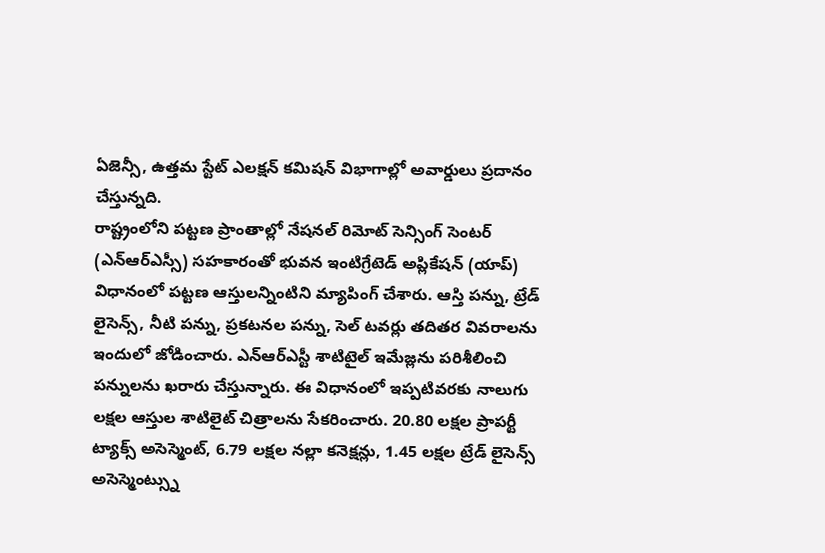ఏజెన్సీ, ఉత్తమ స్టేట్ ఎలక్షన్ కమిషన్ విభాగాల్లో అవార్డులు ప్రదానం చేస్తున్నది.
రాష్ట్రంలోని పట్టణ ప్రాంతాల్లో నేషనల్ రిమోట్ సెన్సింగ్ సెంటర్ (ఎన్ఆర్ఎస్సీ) సహకారంతో భువన ఇంటిగ్రేటెడ్ అప్లికేషన్ (యాప్) విధానంలో పట్టణ ఆస్తులన్నింటిని మ్యాపింగ్ చేశారు. ఆస్తి పన్ను, ట్రేడ్ లైసెన్స్, నీటి పన్ను, ప్రకటనల పన్ను, సెల్ టవర్లు తదితర వివరాలను ఇందులో జోడించారు. ఎన్ఆర్ఎస్టీ శాటిటైల్ ఇమేజ్లను పరిశీలించి పన్నులను ఖరారు చేస్తున్నారు. ఈ విధానంలో ఇప్పటివరకు నాలుగు లక్షల ఆస్తుల శాటిలైట్ చిత్రాలను సేకరించారు. 20.80 లక్షల ప్రాపర్టీ ట్యాక్స్ అసెస్మెంట్, 6.79 లక్షల నల్లా కనెక్షన్లు, 1.45 లక్షల ట్రేడ్ లైసెన్స్ అసెస్మెంట్స్ను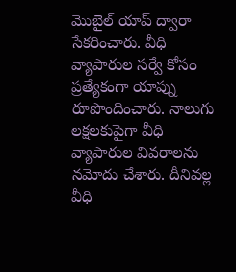మొబైల్ యాప్ ద్వారా సేకరించారు. వీధి వ్యాపారుల సర్వే కోసం ప్రత్యేకంగా యాప్ను రూపొందించారు. నాలుగు లక్షలకుపైగా వీధి వ్యాపారుల వివరాలను నమోదు చేశారు. దీనివల్ల వీధి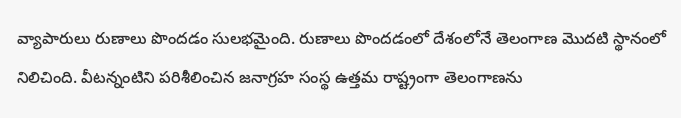వ్యాపారులు రుణాలు పొందడం సులభమైంది. రుణాలు పొందడంలో దేశంలోనే తెలంగాణ మొదటి స్థానంలో నిలిచింది. వీటన్నంటిని పరిశీలించిన జనాగ్రహ సంస్థ ఉత్తమ రాష్ట్రంగా తెలంగాణను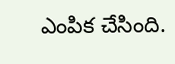ఎంపిక చేసింది.